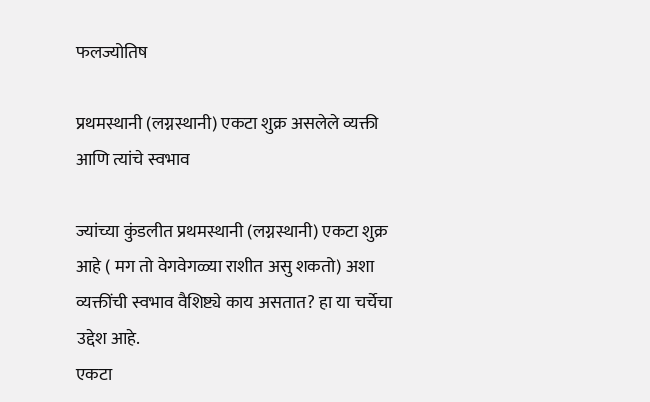फलज्योतिष

प्रथमस्थानी (लग्नस्थानी) एकटा शुक्र असलेले व्यक्ती आणि त्यांचे स्वभाव

ज्यांच्या कुंडलीत प्रथमस्थानी (लग्नस्थानी) एकटा शुक्र आहे ( मग तो वेगवेगळ्या राशीत असु शकतो) अशा व्यक्तींची स्वभाव वैशिष्ट्ये काय असतात? हा या चर्चेचा उद्देश आहे.
एकटा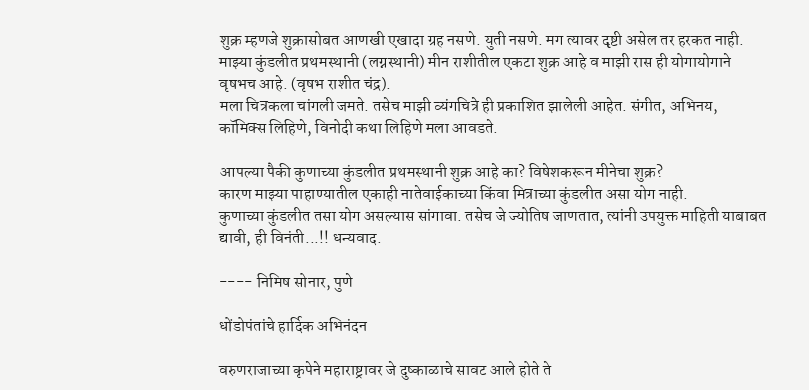शुक्र म्हणजे शुक्रासोबत आणखी एखादा ग्रह नसणे. युती नसणे. मग त्यावर दृष्टी असेल तर हरकत नाही.
माझ्या कुंडलीत प्रथमस्थानी (लग्नस्थानी) मीन राशीतील एकटा शुक्र आहे व माझी रास ही योगायोगाने वृषभच आहे. (वृषभ राशीत चंद्र).
मला चित्रकला चांगली जमते. तसेच माझी व्यंगचित्रे ही प्रकाशित झालेली आहेत. संगीत, अभिनय, कॉमिक्स लिहिणे, विनोदी कथा लिहिणे मला आवडते.

आपल्या पैकी कुणाच्या कुंडलीत प्रथमस्थानी शुक्र आहे का? विषेशकरून मीनेचा शुक्र?
कारण माझ्या पाहाण्यातील एकाही नातेवाईकाच्या किंवा मित्राच्या कुंडलीत असा योग नाही.
कुणाच्या कुंडलीत तसा योग असल्यास सांगावा. तसेच जे ज्योतिष जाणतात, त्यांनी उपयुक्त माहिती याबाबत द्यावी, ही विनंती...!! धन्यवाद.

---- निमिष सोनार, पुणे

धोंडोपंतांचे हार्दिक अभिनंदन

वरुणराजाच्या कृपेने महाराष्ट्रावर जे दुष्काळाचे सावट आले होते ते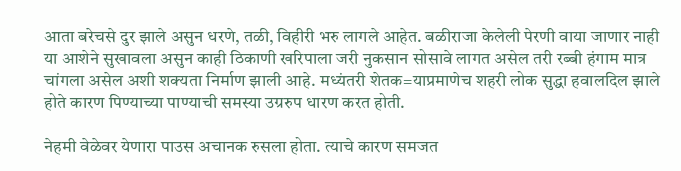आता बरेचसे दुर झाले असुन धरणे, तळी, विहीरी भरु लागले आहेत. बळीराजा केलेली पेरणी वाया जाणार नाही या आशेने सुखावला असुन काही ठिकाणी खरिपाला जरी नुकसान सोसावे लागत असेल तरी रब्बी हंगाम मात्र चांगला असेल अशी शक्यता निर्माण झाली आहे. मध्यंतरी शेतक=याप्रमाणेच शहरी लोक सुद्धा हवालदिल झाले होते कारण पिण्याच्या पाण्याची समस्या उग्ररुप धारण करत होती.

नेहमी वेळेवर येणारा पाउस अचानक रुसला होता. त्याचे कारण समजत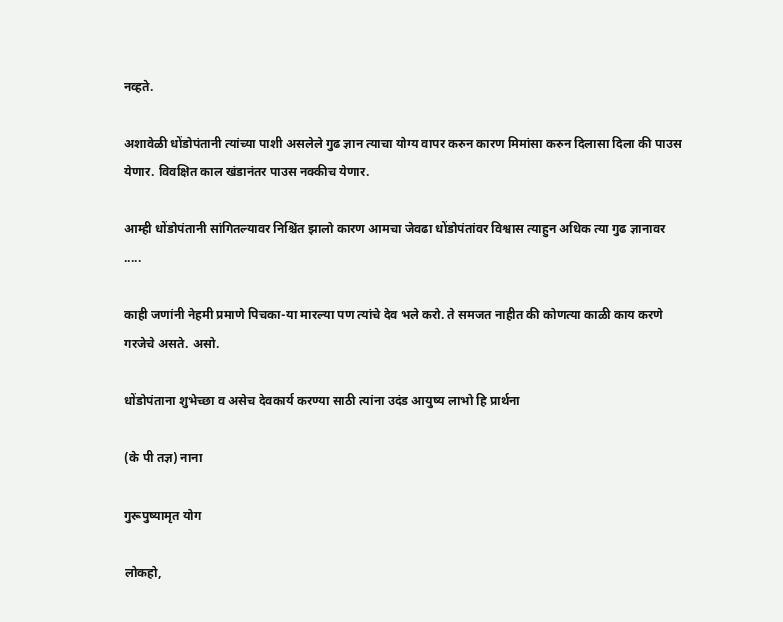नव्हते.

अशावेळी धोंडोपंतानी त्यांच्या पाशी असलेले गुढ ज्ञान त्याचा योग्य वापर करुन कारण मिमांसा करुन दिलासा दिला की पाउस येणार. विवक्षित काल खंडानंतर पाउस नक्कीच येणार.

आम्ही धोंडोपंतानी सांगितल्यावर निश्चिंत झालो कारण आमचा जेवढा धोंडोपंतांवर विश्वास त्याहुन अधिक त्या गुढ ज्ञानावर .....

काही जणांनी नेहमी प्रमाणे पिचका-या मारल्या पण त्यांचे देव भले करो. ते समजत नाहीत की कोणत्या काळी काय करणे गरजेचे असते. असो.

धोंडोपंताना शुभेच्छा व असेच देवकार्य करण्या साठी त्यांना उदंड आयुष्य लाभो हि प्रार्थना

(के पी तज्ञ) नाना

गुरूपुष्यामृत योग

लोकहो,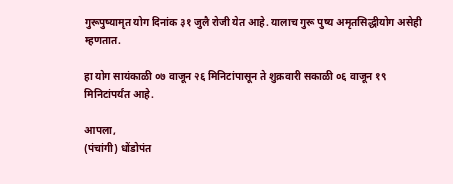गुरूपुष्यामृत योग दिनांक ३१ जुलै रोजी येत आहे. यालाच गुरू पुष्य अमृतसिद्धीयोग असेही म्हणतात.

हा योग सायंकाळी ०७ वाजून २६ मिनिटांपासून ते शुक्रवारी सकाळी ०६ वाजून १९ मिनिटांपर्यंत आहे.

आपला,
(पंचांगी) धोंडोपंत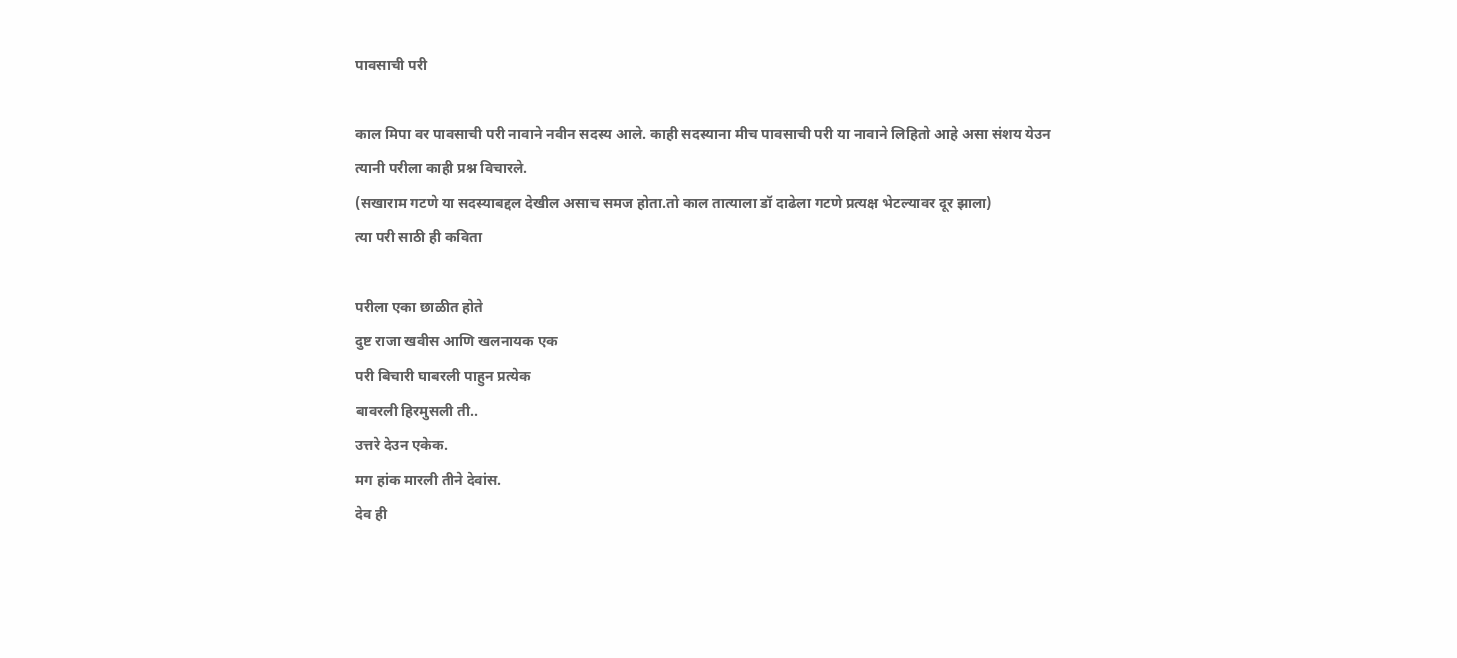पावसाची परी

काल मिपा वर पावसाची परी नावाने नवीन सदस्य आले. काही सदस्याना मीच पावसाची परी या नावाने लिहितो आहे असा संशय येउन
त्यानी परीला काही प्रश्न विचारले.
(सखाराम गटणे या सदस्याबद्दल देखील असाच समज होता.तो काल तात्याला डॉ दाढेला गटणे प्रत्यक्ष भेटल्यावर दूर झाला)
त्या परी साठी ही कविता

परीला एका छाळीत होते
दुष्ट राजा खवीस आणि खलनायक एक
परी बिचारी घाबरली पाहुन प्रत्येक
बावरली हिरमुसली ती..
उत्तरे देउन एकेक.
मग हांक मारली तीने देवांस.
देव ही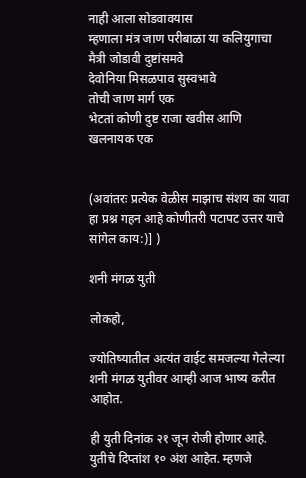नाही आला सोडवावयास
म्हणाला मंत्र जाण परीबाळा या कलियुगाचा
मैत्री जोडावी दुष्टांसमवे
देवोनिया मिसळपाव सुस्वभावे
तोची जाण मार्ग एक
भेटतां कोणी दुष्ट राजा खवीस आणि खलनायक एक


(अवांतरः प्रत्येक वेळीस माझाच संशय का यावा हा प्रश्न गहन आहे कोणीतरी पटापट उत्तर याचे सांगेल काय:)] )

शनी मंगळ युती

लोकहो,

ज्योतिष्यातील अत्यंत वाईट समजल्या गेलेल्या शनी मंगळ युतीवर आम्ही आज भाष्य करीत आहोत.

ही युती दिनांक २१ जून रोजी होणार आहे. युतीचे दिप्तांश १० अंश आहेत. म्हणजे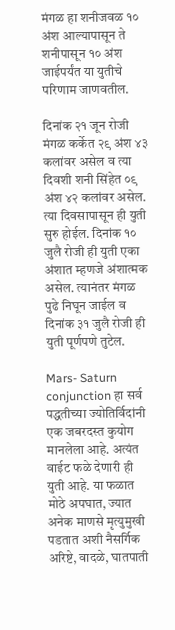मंगळ हा शनीजवळ १० अंश आल्यापासून ते शनीपासून १० अंश जाईपर्यंत या युतीचे परिणाम जाणवतील.

दिनांक २१ जून रोजी मंगळ कर्केत २९ अंश ४३ कलांवर असेल व त्या दिवशी शनी सिंहेत ०९ अंश ४२ कलांवर असेल. त्या दिवसापासून ही युती सुरु होईल. दिनांक १० जुलै रोजी ही युती एका अंशात म्हणजे अंशात्मक असेल. त्यानंतर मंगळ पुढे निघून जाईल व दिनांक ३१ जुलै रोजी ही युती पूर्णपणे तुटेल.

Mars- Saturn conjunction हा सर्व पद्धतीच्या ज्योतिर्विदांनी एक जबरदस्त कुयोग मानलेला आहे. अत्यंत वाईट फळे देणारी ही युती आहे. या फळात मोठे अपघात, ज्यात अनेक माणसे मृत्युमुखी पडतात अशी नैसर्गिक अरिष्टे, वादळे, घातपाती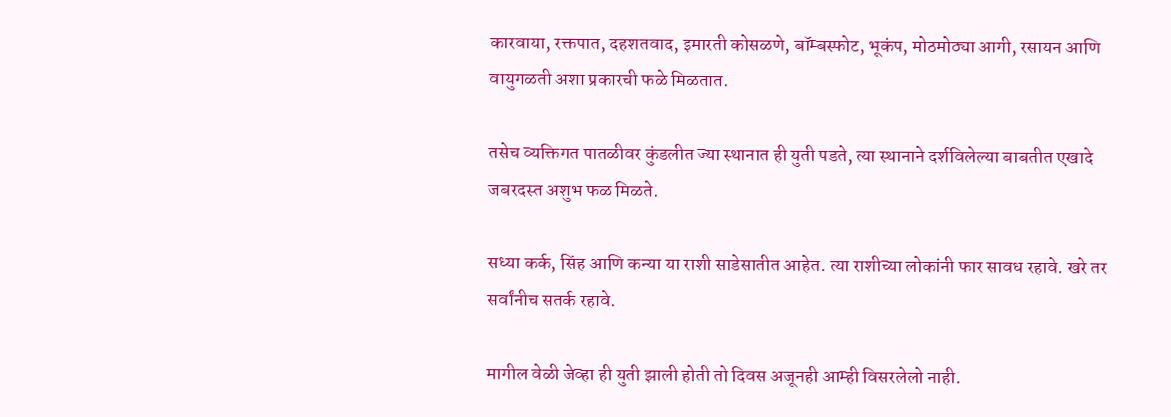कारवाया, रक्तपात, दहशतवाद, इमारती कोसळणे, बॉम्बस्फोट, भूकंप, मोठमोठ्या आगी, रसायन आणि वायुगळती अशा प्रकारची फळे मिळतात.

तसेच व्यक्तिगत पातळीवर कुंडलीत ज्या स्थानात ही युती पडते, त्या स्थानाने दर्शविलेल्या बाबतीत एखादे जबरदस्त अशुभ फळ मिळते.

सध्या कर्क, सिंह आणि कन्या या राशी साडेसातीत आहेत. त्या राशीच्या लोकांनी फार सावध रहावे. खरे तर सर्वांनीच सतर्क रहावे.

मागील वेळी जेव्हा ही युती झाली होती तो दिवस अजूनही आम्ही विसरलेलो नाही.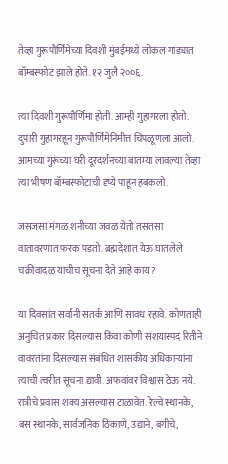तेव्हा गुरूपौर्णिमेच्या दिवशी मुंबईमध्ये लोकल गाड्यात बॉम्बस्फोट झाले होते. १२ जुलै २००६.

त्या दिवशी गुरूपौर्णिमा होती. आम्ही गुहागरला होतो. दुपारी गुहागरहून गुरूपौर्णिमेनिमीत्त चिपळूणला आलो. आमच्या गुरूंच्या घरी दूरदर्शनच्या बातम्या लावल्या तेव्हा त्या भीषण बॉम्बस्फोटाची दृष्ये पाहून हबकलो.

जसजसा मंगळ शनीच्या जवळ येतो तसतसा वातावरणात फरक पडतो. ब्रह्मदेशात येऊ घातलेले चक्रीवादळ याचीच सूचना देते आहे काय?

या दिवसांत सर्वांनी सतर्क आणि सावध रहावे. कोणताही अनुचित प्रकार दिसल्यास किंवा कोणी संशयास्पद रितीने वावरतांना दिसल्यास संबंधित शासकीय अधिकार्‍यांना त्याची त्वरीत सूचना द्यावी. अफवांवर विश्वास ठेऊ नये. रात्रीचे प्रवास शक्य असल्यास टाळावेत. रेल्वे स्थानके, बस स्थानके, सार्वजनिक ठिकाणे, उद्याने, बगीचे,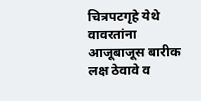चित्रपटगृहे येथे वावरतांना आजूबाजूस बारीक लक्ष ठेवावे व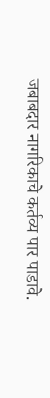जबाबदार नागरिकाचे कर्तव्य पार पाडावे.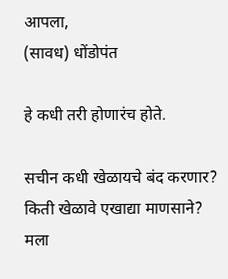आपला,
(सावध) धोंडोपंत

हे कधी तरी होणारंच होते.

सचीन कधी खेळायचे बंद करणार? किती खेळावे एखाद्या माणसाने?
मला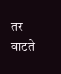तर वाटते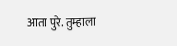आता पुरे. तुम्हाला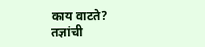काय वाटते?
तज्ञांची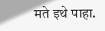मते इथे पाहा.